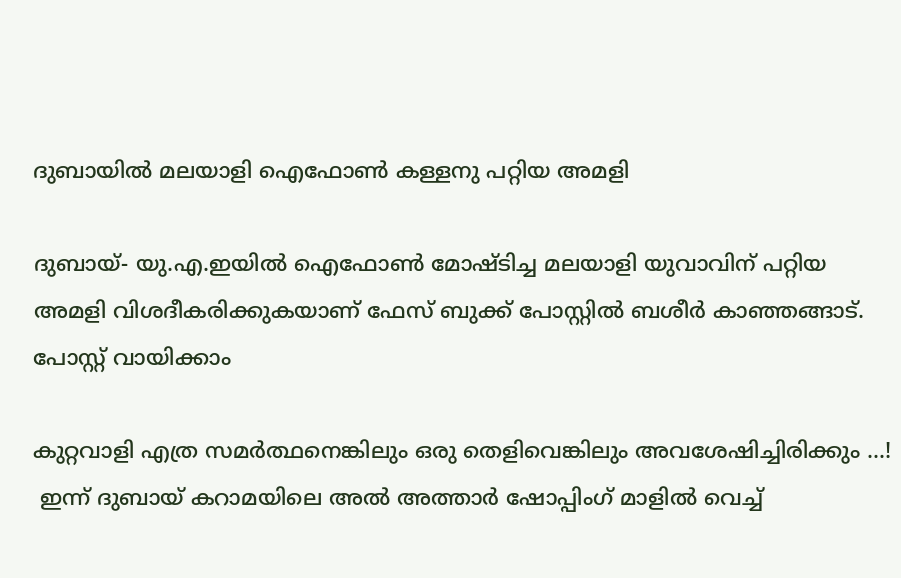ദുബായില്‍ മലയാളി ഐഫോണ്‍ കള്ളനു പറ്റിയ അമളി

ദുബായ്- യു.എ.ഇയില്‍ ഐഫോണ്‍ മോഷ്ടിച്ച മലയാളി യുവാവിന് പറ്റിയ അമളി വിശദീകരിക്കുകയാണ് ഫേസ് ബുക്ക് പോസ്റ്റില്‍ ബശീര്‍ കാഞ്ഞങ്ങാട്.
പോസ്റ്റ് വായിക്കാം

കുറ്റവാളി എത്ര സമര്‍ത്ഥനെങ്കിലും ഒരു തെളിവെങ്കിലും അവശേഷിച്ചിരിക്കും ...!
 ഇന്ന് ദുബായ് കറാമയിലെ അല്‍ അത്താര്‍ ഷോപ്പിംഗ് മാളില്‍ വെച്ച്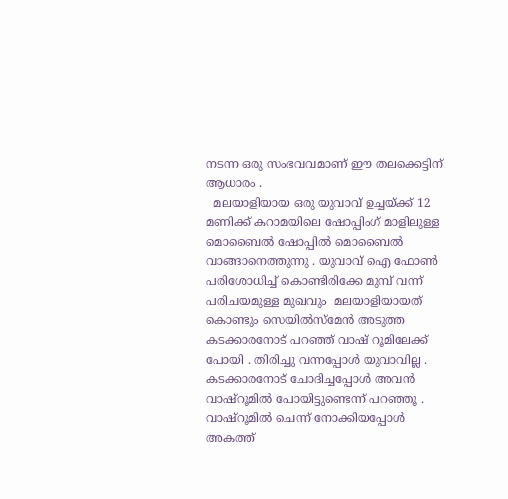നടന്ന ഒരു സംഭവവമാണ് ഈ തലക്കെട്ടിന് ആധാരം .
  മലയാളിയായ ഒരു യുവാവ് ഉച്ചയ്ക്ക് 12  മണിക്ക് കറാമയിലെ ഷോപ്പിംഗ് മാളിലുള്ള മൊബൈല്‍ ഷോപ്പില്‍ മൊബൈല്‍ വാങ്ങാനെത്തുന്നു . യുവാവ് ഐ ഫോണ്‍ പരിശോധിച്ച് കൊണ്ടിരിക്കേ മുമ്പ് വന്ന് പരിചയമുള്ള മുഖവും  മലയാളിയായത് കൊണ്ടും സെയില്‍സ്‌മേന്‍ അടുത്ത കടക്കാരനോട് പറഞ്ഞ് വാഷ് റൂമിലേക്ക് പോയി . തിരിച്ചു വന്നപ്പോള്‍ യുവാവില്ല . കടക്കാരനോട് ചോദിച്ചപ്പോള്‍ അവന്‍ വാഷ്‌റൂമില്‍ പോയിട്ടുണ്ടെന്ന് പറഞ്ഞൂ . വാഷ്‌റൂമില്‍ ചെന്ന് നോക്കിയപ്പോള്‍ അകത്ത്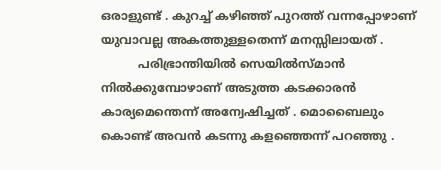ഒരാളുണ്ട് . കുറച്ച് കഴിഞ്ഞ് പുറത്ത് വന്നപ്പോഴാണ് യുവാവല്ല അകത്തുള്ളതെന്ന് മനസ്സിലായത് .
          പരിഭ്രാന്തിയില്‍ സെയില്‍സ്മാന്‍ നില്‍ക്കുമ്പോഴാണ് അടുത്ത കടക്കാരന്‍ കാര്യമെന്തെന്ന് അന്വേഷിച്ചത് . മൊബൈലും കൊണ്ട് അവന്‍ കടന്നു കളഞ്ഞെന്ന് പറഞ്ഞു .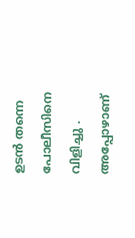ഉടന്‍ തന്നെ പോലീസിനെ വിളിച്ചു . അപ്പോഴാണ്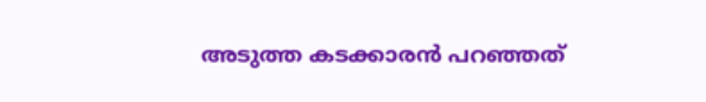അടുത്ത കടക്കാരന്‍ പറഞ്ഞത്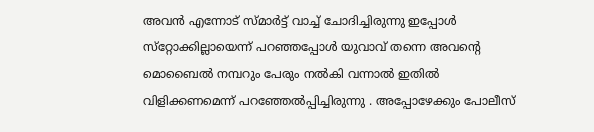അവന്‍ എന്നോട് സ്മാര്‍ട്ട് വാച്ച് ചോദിച്ചിരുന്നു ഇപ്പോള്‍ സ്‌റ്റോക്കില്ലായെന്ന് പറഞ്ഞപ്പോള്‍ യുവാവ് തന്നെ അവന്റെ മൊബൈല്‍ നമ്പറും പേരും നല്‍കി വന്നാല്‍ ഇതില്‍ വിളിക്കണമെന്ന് പറഞ്ഞേല്‍പ്പിച്ചിരുന്നു . അപ്പോഴേക്കും പോലീസ്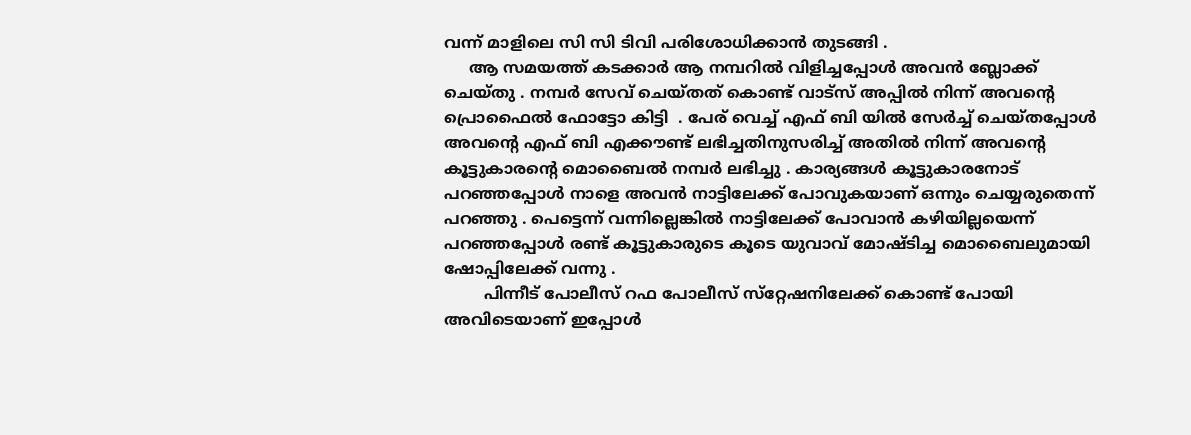വന്ന് മാളിലെ സി സി ടിവി പരിശോധിക്കാന്‍ തുടങ്ങി .
     ആ സമയത്ത് കടക്കാര്‍ ആ നമ്പറില്‍ വിളിച്ചപ്പോള്‍ അവന്‍ ബ്ലോക്ക് ചെയ്തു . നമ്പര്‍ സേവ് ചെയ്തത് കൊണ്ട് വാട്‌സ് അപ്പില്‍ നിന്ന് അവന്റെ പ്രൊഫൈല്‍ ഫോട്ടോ കിട്ടി  . പേര് വെച്ച് എഫ് ബി യില്‍ സേര്‍ച്ച് ചെയ്തപ്പോള്‍ അവന്റെ എഫ് ബി എക്കൗണ്ട് ലഭിച്ചതിനുസരിച്ച് അതില്‍ നിന്ന് അവന്റെ കൂട്ടുകാരന്റെ മൊബൈല്‍ നമ്പര്‍ ലഭിച്ചു . കാര്യങ്ങള്‍ കൂട്ടുകാരനോട്  പറഞ്ഞപ്പോള്‍ നാളെ അവന്‍ നാട്ടിലേക്ക് പോവുകയാണ് ഒന്നും ചെയ്യരുതെന്ന് പറഞ്ഞു . പെട്ടെന്ന് വന്നില്ലെങ്കില്‍ നാട്ടിലേക്ക് പോവാന്‍ കഴിയില്ലയെന്ന് പറഞ്ഞപ്പോള്‍ രണ്ട് കൂട്ടുകാരുടെ കൂടെ യുവാവ് മോഷ്ടിച്ച മൊബൈലുമായി ഷോപ്പിലേക്ക് വന്നു .
        പിന്നീട് പോലീസ് റഫ പോലീസ് സ്‌റ്റേഷനിലേക്ക് കൊണ്ട് പോയി അവിടെയാണ് ഇപ്പോള്‍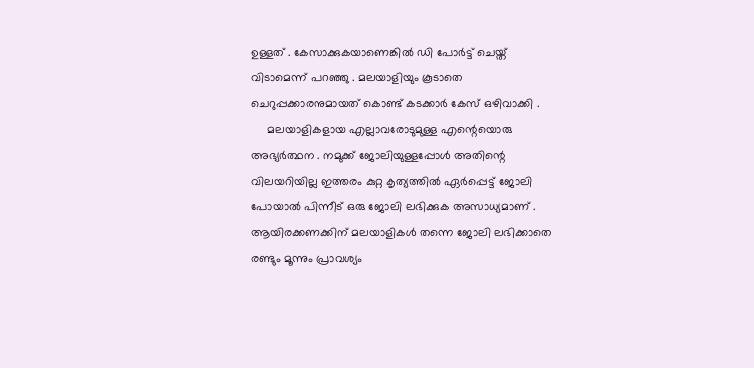ഉള്ളത് . കേസാക്കുകയാണെങ്കില്‍ ഡി പോര്‍ട്ട് ചെയ്ത് വിടാമെന്ന് പറഞ്ഞു . മലയാളിയും കൂടാതെ ചെറുപ്പക്കാരനുമായത് കൊണ്ട് കടക്കാര്‍ കേസ് ഒഴിവാക്കി .
     മലയാളികളായ എല്ലാവരോടുമുള്ള എന്റെയൊരു അഭ്യര്‍ത്ഥന . നമുക്ക് ജോലിയുള്ളപ്പോള്‍ അതിന്റെ വിലയറിയില്ല ഇത്തരം കുറ്റ കൃത്യത്തില്‍ ഏര്‍പ്പെട്ട് ജോലി പോയാല്‍ പിന്നീട് ഒരു ജോലി ലഭിക്കുക അസാധ്യമാണ് . ആയിരക്കണക്കിന് മലയാളികള്‍ തന്നെ ജോലി ലഭിക്കാതെ രണ്ടും മൂന്നും പ്രാവശ്യം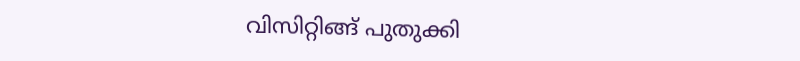വിസിറ്റിങ്ങ് പുതുക്കി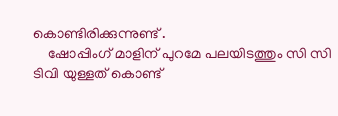കൊണ്ടിരിക്കുന്നുണ്ട് .
    ഷോപ്പിംഗ് മാളിന് പുറമേ പലയിടത്തും സി സി ടിവി യുള്ളത് കൊണ്ട്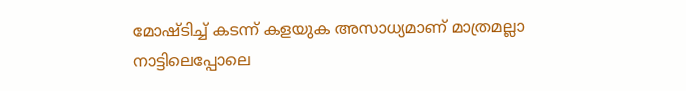മോഷ്ടിച്ച് കടന്ന് കളയുക അസാധ്യമാണ് മാത്രമല്ലാ നാട്ടിലെപ്പോലെ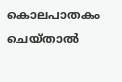കൊലപാതകം ചെയ്താല്‍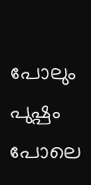പോലും പുഷ്പം പോലെ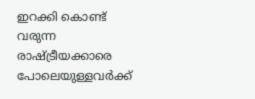ഇറക്കി കൊണ്ട് വരുന്ന രാഷ്ട്രീയക്കാരെ പോലെയുള്ളവര്‍ക്ക്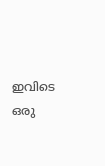ഇവിടെ ഒരു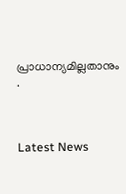പ്രാധാന്യമില്ലതാനും .



Latest News